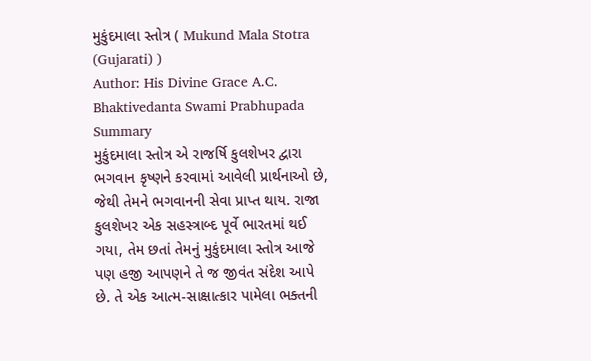મુકુંદમાલા સ્તોત્ર ( Mukund Mala Stotra (Gujarati) )
Author: His Divine Grace A.C. Bhaktivedanta Swami Prabhupada
Summary
મુકુંદમાલા સ્તોત્ર એ રાજર્ષિ કુલશેખર દ્વારા ભગવાન કૃષ્ણને કરવામાં આવેલી પ્રાર્થનાઓ છે, જેથી તેમને ભગવાનની સેવા પ્રાપ્ત થાય. રાજા કુલશેખર એક સહસ્ત્રાબ્દ પૂર્વે ભારતમાં થઈ ગયા, તેમ છતાં તેમનું મુકુંદમાલા સ્તોત્ર આજે પણ હજી આપણને તે જ જીવંત સંદેશ આપે છે. તે એક આત્મ-સાક્ષાત્કાર પામેલા ભક્તની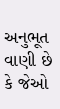અનુભૂત વાણી છે કે જેઓ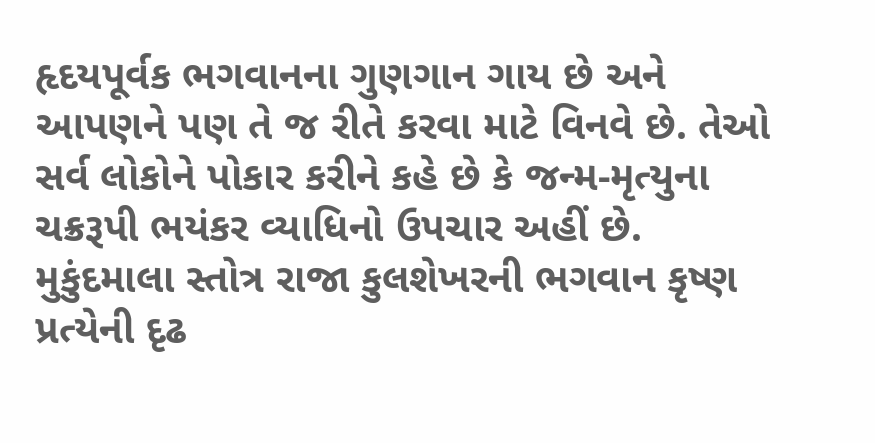હૃદયપૂર્વક ભગવાનના ગુણગાન ગાય છે અને આપણને પણ તે જ રીતે કરવા માટે વિનવે છે. તેઓ સર્વ લોકોને પોકાર કરીને કહે છે કે જન્મ-મૃત્યુના ચક્રરૂપી ભયંકર વ્યાધિનો ઉપચાર અહીં છે. મુકુંદમાલા સ્તોત્ર રાજા કુલશેખરની ભગવાન કૃષ્ણ પ્રત્યેની દૃઢ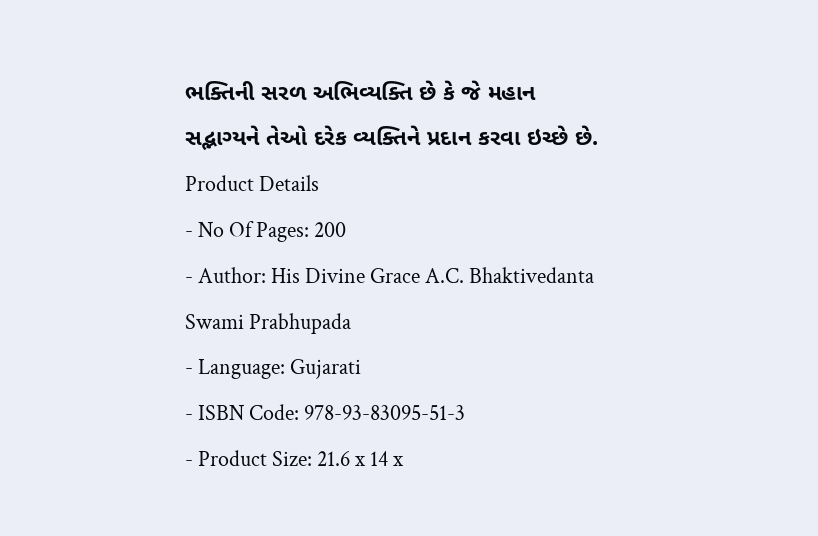ભક્તિની સરળ અભિવ્યક્તિ છે કે જે મહાન સદ્ભાગ્યને તેઓ દરેક વ્યક્તિને પ્રદાન કરવા ઇચ્છે છે.
Product Details
- No Of Pages: 200
- Author: His Divine Grace A.C. Bhaktivedanta Swami Prabhupada
- Language: Gujarati
- ISBN Code: 978-93-83095-51-3
- Product Size: 21.6 x 14 x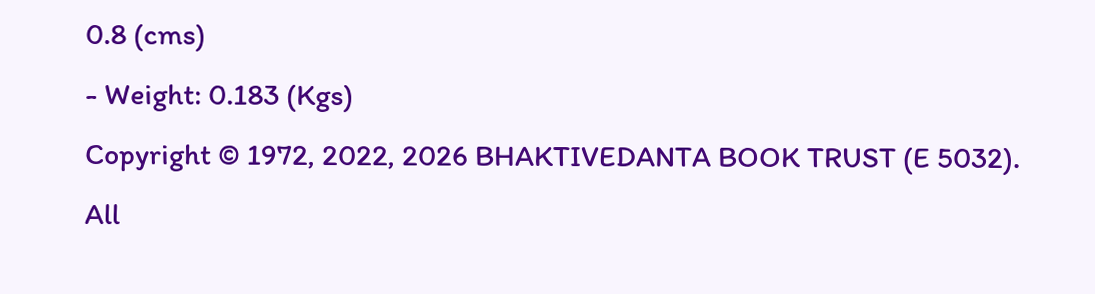0.8 (cms)
- Weight: 0.183 (Kgs)
Copyright © 1972, 2022, 2026 BHAKTIVEDANTA BOOK TRUST (E 5032). All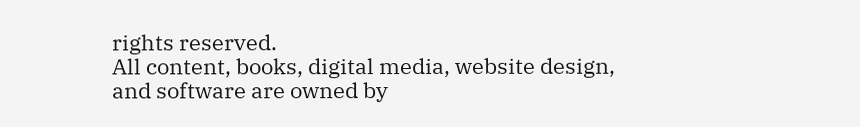rights reserved.
All content, books, digital media, website design, and software are owned by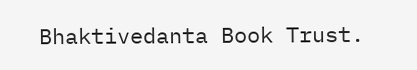Bhaktivedanta Book Trust.